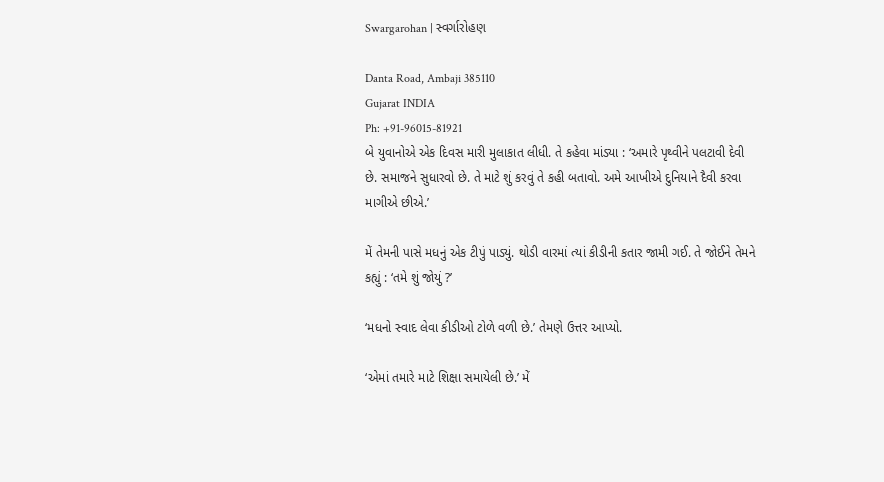Swargarohan | સ્વર્ગારોહણ

Danta Road, Ambaji 385110
Gujarat INDIA
Ph: +91-96015-81921
બે યુવાનોએ એક દિવસ મારી મુલાકાત લીધી. તે કહેવા માંડ્યા : ‘અમારે પૃથ્વીને પલટાવી દેવી છે. સમાજને સુધારવો છે. તે માટે શું કરવું તે કહી બતાવો. અમે આખીએ દુનિયાને દૈવી કરવા માગીએ છીએ.’

મેં તેમની પાસે મધનું એક ટીપું પાડ્યું. થોડી વારમાં ત્યાં કીડીની કતાર જામી ગઈ. તે જોઈને તેમને કહ્યું : ‘તમે શું જોયું ?’

‘મધનો સ્વાદ લેવા કીડીઓ ટોળે વળી છે.’ તેમણે ઉત્તર આપ્યો.

‘એમાં તમારે માટે શિક્ષા સમાયેલી છે.’ મેં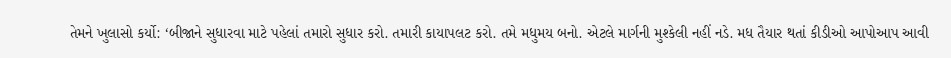તેમને ખુલાસો કર્યો: ‘બીજાને સુધારવા માટે પહેલાં તમારો સુધાર કરો. તમારી કાયાપલટ કરો. તમે મધુમય બનો. એટલે માર્ગની મુશ્કેલી નહીં નડે. મધ તૈયાર થતાં કીડીઓ આપોઆપ આવી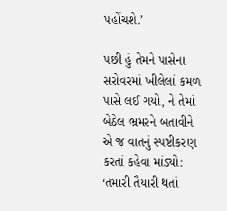પહોંચશે.’

પછી હું તેમને પાસેના સરોવરમાં ખીલેલાં કમળ પાસે લઈ ગયો, ને તેમાં બેઠેલ ભ્રમરને બતાવીને એ જ વાતનું સ્પષ્ટીકરણ કરતાં કહેવા માંડ્યો: ‘તમારી તૈયારી થતાં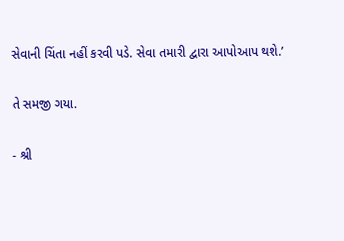સેવાની ચિંતા નહીં કરવી પડે. સેવા તમારી દ્વારા આપોઆપ થશે.’

તે સમજી ગયા.

- શ્રી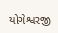યોગેશ્વરજી